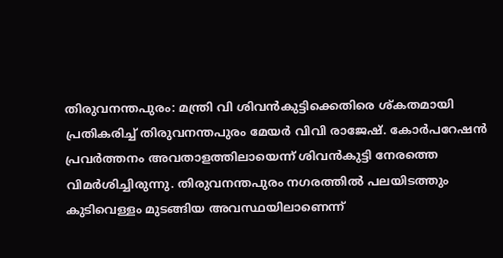തിരുവനന്തപുരം: മന്ത്രി വി ശിവൻകുട്ടിക്കെതിരെ ശ്കതമായി പ്രതികരിച്ച് തിരുവനന്തപുരം മേയർ വിവി രാജേഷ്. കോർപറേഷൻ പ്രവർത്തനം അവതാളത്തിലായെന്ന് ശിവൻകുട്ടി നേരത്തെ വിമർശിച്ചിരുന്നു. തിരുവനന്തപുരം നഗരത്തിൽ പലയിടത്തും കുടിവെള്ളം മുടങ്ങിയ അവസ്ഥയിലാണെന്ന്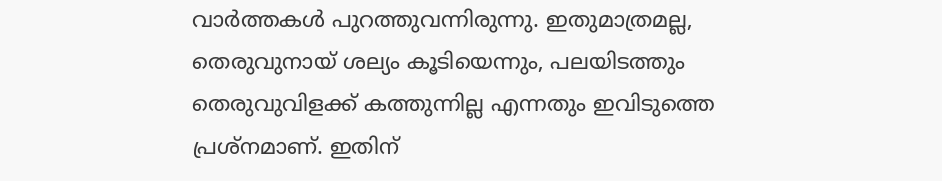വാർത്തകൾ പുറത്തുവന്നിരുന്നു. ഇതുമാത്രമല്ല, തെരുവുനായ് ശല്യം കൂടിയെന്നും, പലയിടത്തും തെരുവുവിളക്ക് കത്തുന്നില്ല എന്നതും ഇവിടുത്തെ പ്രശ്നമാണ്. ഇതിന്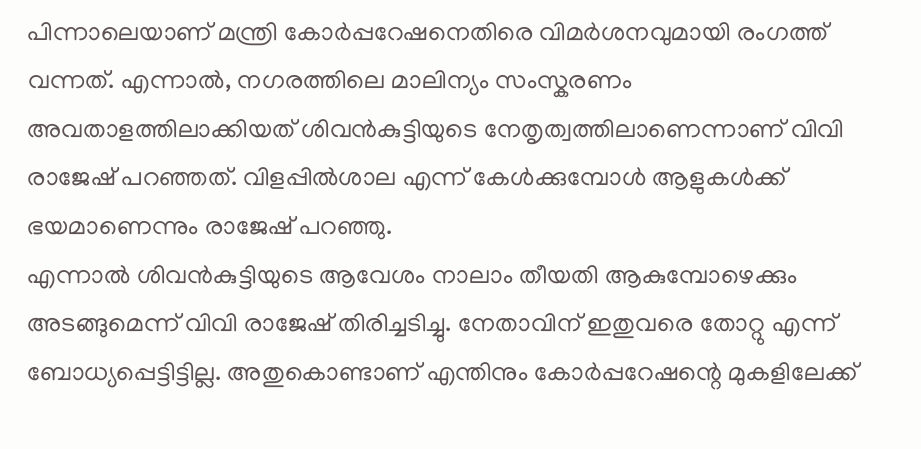പിന്നാലെയാണ് മന്ത്രി കോർപ്പറേഷനെതിരെ വിമർശനവുമായി രംഗത്ത് വന്നത്. എന്നാൽ, നഗരത്തിലെ മാലിന്യം സംസ്കരണം അവതാളത്തിലാക്കിയത് ശിവൻകുട്ടിയുടെ നേതൃത്വത്തിലാണെന്നാണ് വിവി രാജേഷ് പറഞ്ഞത്. വിളപ്പിൽശാല എന്ന് കേൾക്കുമ്പോൾ ആളുകൾക്ക് ഭയമാണെന്നും രാജേഷ് പറഞ്ഞു.
എന്നാൽ ശിവൻകുട്ടിയുടെ ആവേശം നാലാം തീയതി ആകുമ്പോഴെക്കും അടങ്ങുമെന്ന് വിവി രാജേഷ് തിരിച്ചടിച്ചു. നേതാവിന് ഇതുവരെ തോറ്റു എന്ന് ബോധ്യപ്പെട്ടിട്ടില്ല. അതുകൊണ്ടാണ് എന്തിനും കോർപ്പറേഷന്റെ മുകളിലേക്ക്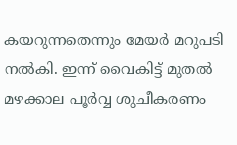കയറുന്നതെന്നും മേയർ മറുപടി നൽകി. ഇന്ന് വൈകിട്ട് മുതൽ മഴക്കാല പൂർവ്വ ശുചീകരണം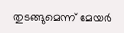തുടങ്ങുമെന്ന് മേയർ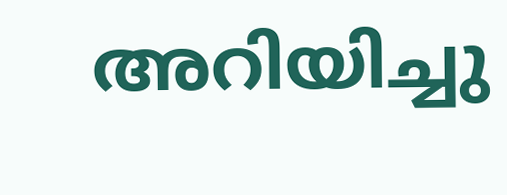അറിയിച്ചു